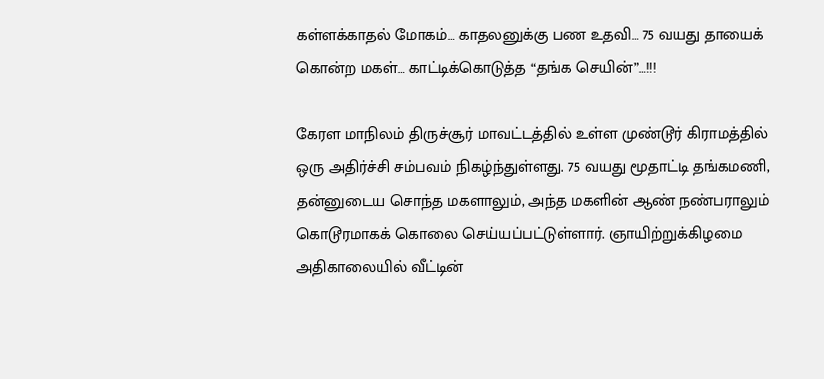கள்ளக்காதல் மோகம்… காதலனுக்கு பண உதவி… 75 வயது தாயைக் கொன்ற மகள்… காட்டிக்கொடுத்த “தங்க செயின்”…!!!

கேரள மாநிலம் திருச்சூர் மாவட்டத்தில் உள்ள முண்டூர் கிராமத்தில் ஒரு அதிர்ச்சி சம்பவம் நிகழ்ந்துள்ளது. 75 வயது மூதாட்டி தங்கமணி, தன்னுடைய சொந்த மகளாலும், அந்த மகளின் ஆண் நண்பராலும் கொடூரமாகக் கொலை செய்யப்பட்டுள்ளார். ஞாயிற்றுக்கிழமை அதிகாலையில் வீட்டின்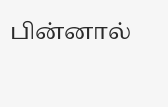பின்னால்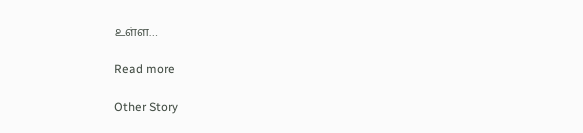உள்ள…

Read more

Other Story